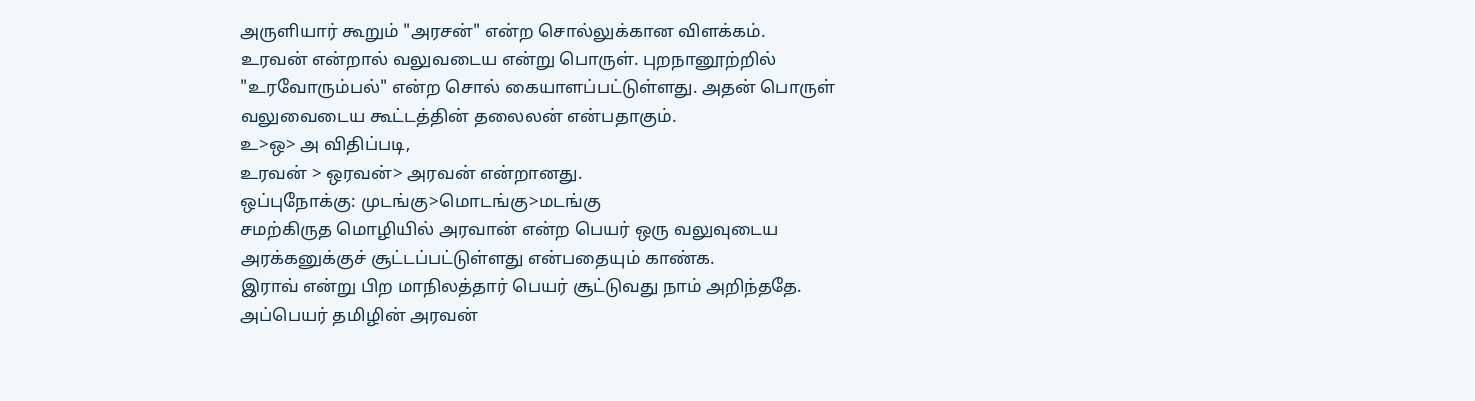அருளியார் கூறும் "அரசன்" என்ற சொல்லுக்கான விளக்கம்.
உரவன் என்றால் வலுவடைய என்று பொருள். புறநானூற்றில் "உரவோரும்பல்" என்ற சொல் கையாளப்பட்டுள்ளது. அதன் பொருள் வலுவைடைய கூட்டத்தின் தலைலன் என்பதாகும்.
உ>ஒ> அ விதிப்படி,
உரவன் > ஒரவன்> அரவன் என்றானது.
ஒப்புநோக்கு: முடங்கு>மொடங்கு>மடங்கு
சமற்கிருத மொழியில் அரவான் என்ற பெயர் ஒரு வலுவுடைய அரக்கனுக்குச் சூட்டப்பட்டுள்ளது என்பதையும் காண்க.
இராவ் என்று பிற மாநிலத்தார் பெயர் சூட்டுவது நாம் அறிந்ததே. அப்பெயர் தமிழின் அரவன்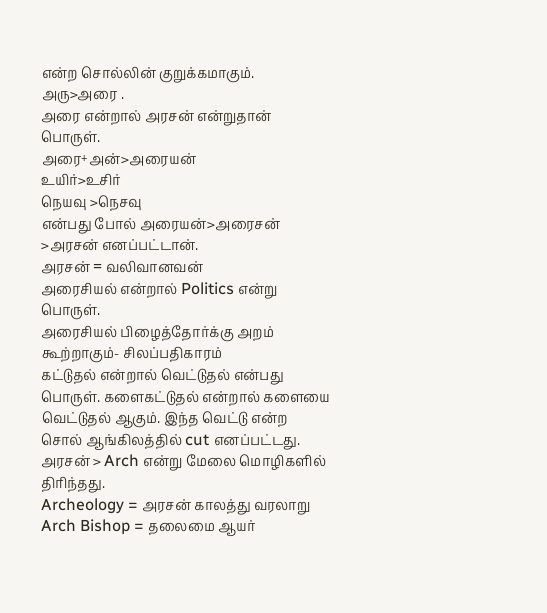என்ற சொல்லின் குறுக்கமாகும்.
அரு>அரை .
அரை என்றால் அரசன் என்றுதான் பொருள்.
அரை+அன்>அரையன்
உயிர்>உசிர்
நெயவு >நெசவு
என்பது போல் அரையன்>அரைசன் >அரசன் எனப்பட்டான்.
அரசன் = வலிவானவன்
அரைசியல் என்றால் Politics என்று பொருள்.
அரைசியல் பிழைத்தோர்க்கு அறம் கூற்றாகும்- சிலப்பதிகாரம்
கட்டுதல் என்றால் வெட்டுதல் என்பது பொருள். களைகட்டுதல் என்றால் களையை வெட்டுதல் ஆகும். இந்த வெட்டு என்ற சொல் ஆங்கிலத்தில் cut எனப்பட்டது.
அரசன் > Arch என்று மேலை மொழிகளில் திரிந்தது.
Archeology = அரசன் காலத்து வரலாறு
Arch Bishop = தலைமை ஆயர்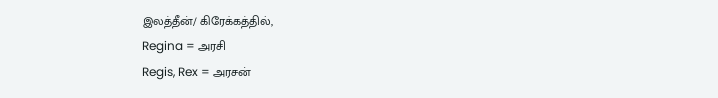இலத்தீன்/ கிரேக்கத்தில்,
Regina = அரசி
Regis, Rex = அரசன்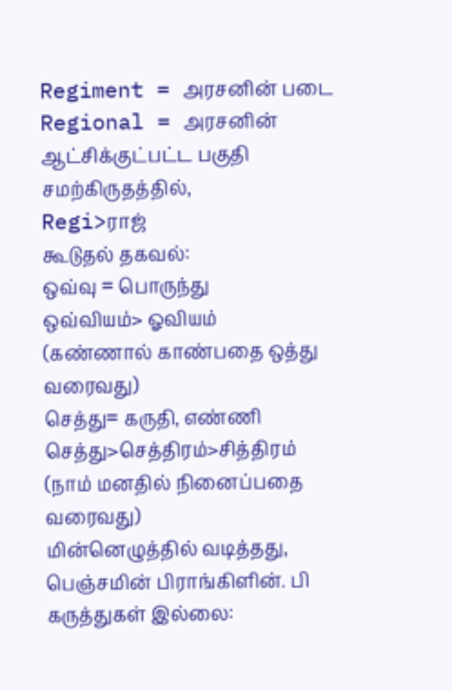Regiment = அரசனின் படை
Regional = அரசனின் ஆட்சிக்குட்பட்ட பகுதி
சமற்கிருதத்தில்,
Regi>ராஜ்
கூடுதல் தகவல்:
ஒவ்வு = பொருந்து
ஒவ்வியம்> ஓவியம்
(கண்ணால் காண்பதை ஒத்து வரைவது)
செத்து= கருதி, எண்ணி
செத்து>செத்திரம்>சித்திரம்
(நாம் மனதில் நினைப்பதை வரைவது)
மின்னெழுத்தில் வடித்தது,
பெஞ்சமின் பிராங்கிளின். பி
கருத்துகள் இல்லை: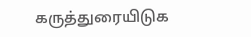கருத்துரையிடுக